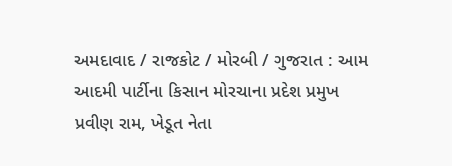અમદાવાદ / રાજકોટ / મોરબી / ગુજરાત : આમ આદમી પાર્ટીના કિસાન મોરચાના પ્રદેશ પ્રમુખ પ્રવીણ રામ, ખેડૂત નેતા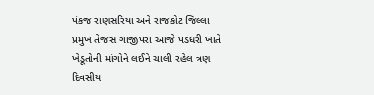પંકજ રાણસરિયા અને રાજકોટ જિલ્લા પ્રમુખ તેજસ ગાજીપરા આજે પડધરી ખાતે ખેડૂતોની માંગોને લઈને ચાલી રહેલ ત્રણ દિવસીય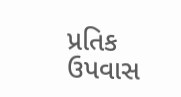પ્રતિક ઉપવાસ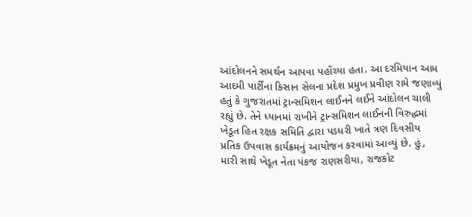આંદોલનને સમર્થન આપવા પહોંચ્યા હતા. આ દરમિયાન આમ આદમી પાર્ટીના કિસાન સેલના પ્રદેશ પ્રમુખ પ્રવીણ રામે જણાવ્યું હતું કે ગુજરાતમાં ટ્રાન્સમિશન લાઈનને લઈને આંદોલન ચાલી રહ્યું છે. તેને ધ્યાનમાં રાખીને ટ્રાન્સમિશન લાઈનની વિરુદ્ધમાં ખેડૂત હિત રક્ષક સમિતિ દ્વારા પડધરી ખાતે ત્રણ દિવસીય પ્રતિક ઉપવાસ કાર્યક્રમનું આયોજન કરવામાં આવ્યું છે. હું, મારી સાથે ખેડૂત નેતા પંકજ રાણસરીયા, રાજકોટ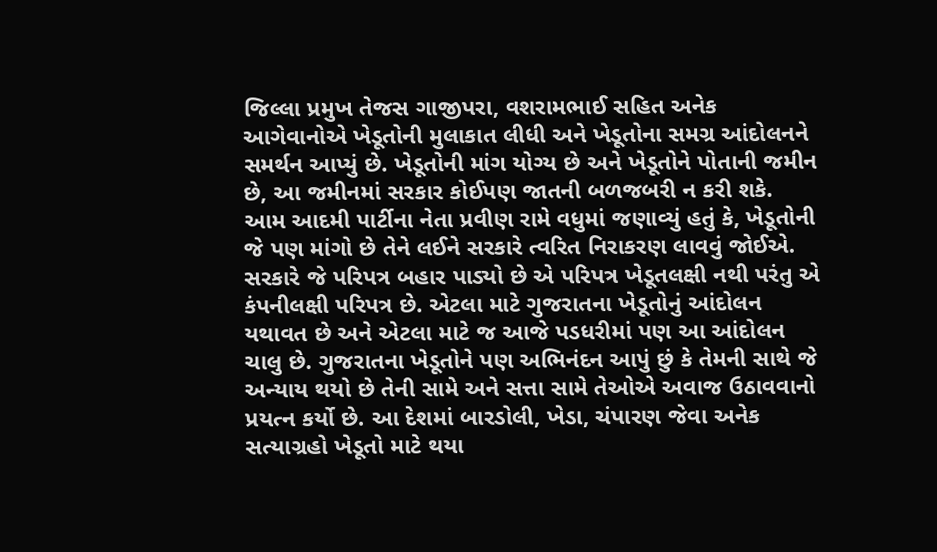જિલ્લા પ્રમુખ તેજસ ગાજીપરા, વશરામભાઈ સહિત અનેક આગેવાનોએ ખેડૂતોની મુલાકાત લીધી અને ખેડૂતોના સમગ્ર આંદોલનને સમર્થન આપ્યું છે. ખેડૂતોની માંગ યોગ્ય છે અને ખેડૂતોને પોતાની જમીન છે, આ જમીનમાં સરકાર કોઈપણ જાતની બળજબરી ન કરી શકે.
આમ આદમી પાર્ટીના નેતા પ્રવીણ રામે વધુમાં જણાવ્યું હતું કે, ખેડૂતોની જે પણ માંગો છે તેને લઈને સરકારે ત્વરિત નિરાકરણ લાવવું જોઈએ. સરકારે જે પરિપત્ર બહાર પાડ્યો છે એ પરિપત્ર ખેડૂતલક્ષી નથી પરંતુ એ કંપનીલક્ષી પરિપત્ર છે. એટલા માટે ગુજરાતના ખેડૂતોનું આંદોલન યથાવત છે અને એટલા માટે જ આજે પડધરીમાં પણ આ આંદોલન ચાલુ છે. ગુજરાતના ખેડૂતોને પણ અભિનંદન આપું છું કે તેમની સાથે જે અન્યાય થયો છે તેની સામે અને સત્તા સામે તેઓએ અવાજ ઉઠાવવાનો પ્રયત્ન કર્યો છે. આ દેશમાં બારડોલી, ખેડા, ચંપારણ જેવા અનેક સત્યાગ્રહો ખેડૂતો માટે થયા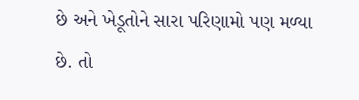છે અને ખેડૂતોને સારા પરિણામો પણ મળ્યા છે. તો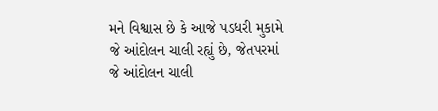મને વિશ્વાસ છે કે આજે પડધરી મુકામે જે આંદોલન ચાલી રહ્યું છે, જેતપરમાં જે આંદોલન ચાલી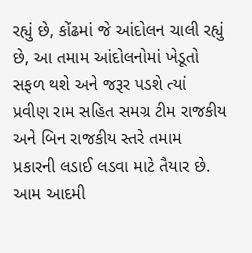રહ્યું છે, કોંઢમાં જે આંદોલન ચાલી રહ્યું છે, આ તમામ આંદોલનોમાં ખેડૂતો સફળ થશે અને જરૂર પડશે ત્યાં પ્રવીણ રામ સહિત સમગ્ર ટીમ રાજકીય અને બિન રાજકીય સ્તરે તમામ પ્રકારની લડાઈ લડવા માટે તૈયાર છે.
આમ આદમી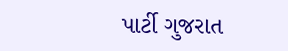પાર્ટી ગુજરાત